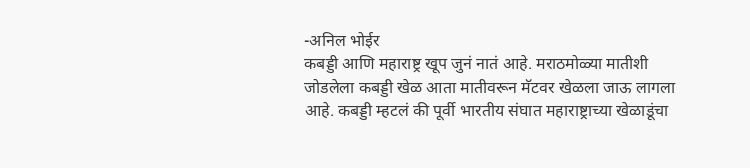-अनिल भोईर
कबड्डी आणि महाराष्ट्र खूप जुनं नातं आहे. मराठमोळ्या मातीशी जोडलेला कबड्डी खेळ आता मातीवरून मॅटवर खेळला जाऊ लागला आहे. कबड्डी म्हटलं की पूर्वी भारतीय संघात महाराष्ट्राच्या खेळाडूंचा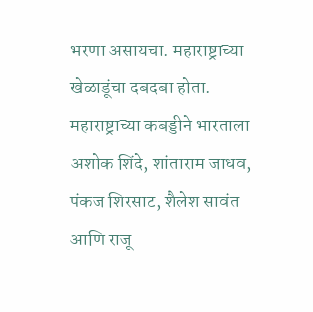भरणा असायचा. महाराष्ट्राच्या खेळाडूंचा दबदबा होता.
महाराष्ट्राच्या कबड्डीने भारताला अशोक शिंदे, शांताराम जाधव, पंकज शिरसाट, शैलेश सावंत आणि राजू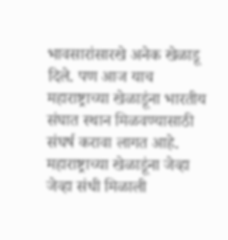भावसारांसारखे अनेक खेळाडू दिले. पण आज याच महाराष्ट्राच्या खेळाडूंना भारतीय संघात स्थान मिळवण्यासाठी संघर्ष करावा लागत आहे.
महाराष्ट्राच्या खेळाडूंना जेव्हा जेव्हा संधी मिळाली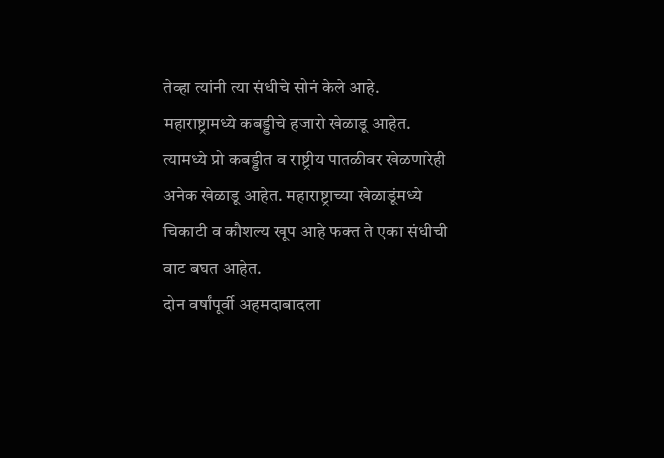तेव्हा त्यांनी त्या संधीचे सोनं केले आहे. महाराष्ट्रामध्ये कबड्डीचे हजारो खेळाडू आहेत. त्यामध्ये प्रो कबड्डीत व राष्ट्रीय पातळीवर खेळणारेही अनेक खेळाडू आहेत. महाराष्ट्राच्या खेळाडूंमध्ये चिकाटी व कौशल्य खूप आहे फक्त ते एका संधीची वाट बघत आहेत.
दोन वर्षांपूर्वी अहमदाबादला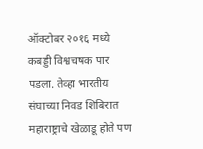ऑक्टोबर २०१६ मध्ये कबड्डी विश्वचषक पार पडला. तेव्हा भारतीय संघाच्या निवड शिबिरात महाराष्ट्राचे खेळाडू होते पण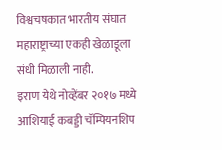विश्वचषकात भारतीय संघात महाराष्ट्राच्या एकही खेळाडूला संधी मिळाली नाही.
इराण येथे नोव्हेंबर २०१७ मध्ये आशियाई कबड्डी चॅम्पियनशिप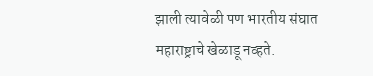झाली त्यावेळी पण भारतीय संघात महाराष्ट्राचे खेळाडू नव्हते.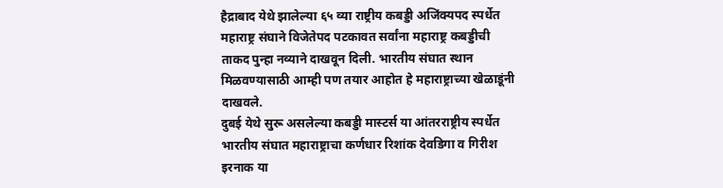हैद्राबाद येथे झालेल्या ६५ व्या राष्ट्रीय कबड्डी अजिंक्यपद स्पर्धेत महाराष्ट्र संघाने विजेतेपद पटकावत सर्वांना महाराष्ट्र कबड्डीची ताकद पुन्हा नव्याने दाखवून दिली. भारतीय संघात स्थान मिळवण्यासाठी आम्ही पण तयार आहोत हे महाराष्ट्राच्या खेळाडूंनी दाखवले.
दुबई येथे सुरू असलेल्या कबड्डी मास्टर्स या आंतरराष्ट्रीय स्पर्धेत भारतीय संघात महाराष्ट्राचा कर्णधार रिशांक देवडिगा व गिरीश इरनाक या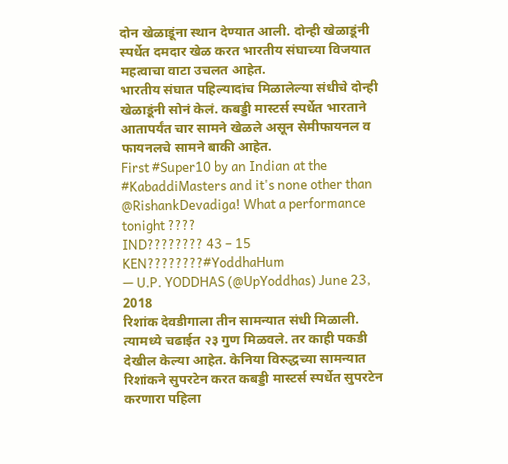दोन खेळाडूंना स्थान देण्यात आली. दोन्ही खेळाडूंनी स्पर्धेत दमदार खेळ करत भारतीय संघाच्या विजयात महत्वाचा वाटा उचलत आहेत.
भारतीय संघात पहिल्यादांच मिळालेल्या संधीचे दोन्ही खेळाडूंनी सोनं केलं. कबड्डी मास्टर्स स्पर्धेत भारताने आतापर्यंत चार सामने खेळले असून सेमीफायनल व फायनलचे सामने बाकी आहेत.
First #Super10 by an Indian at the #KabaddiMasters and it's none other than @RishankDevadiga! What a performance tonight ????
IND???????? 43 – 15 KEN????????#YoddhaHum
— U.P. YODDHAS (@UpYoddhas) June 23, 2018
रिशांक देवडीगाला तीन सामन्यात संधी मिळाली. त्यामध्ये चढाईत २३ गुण मिळवले. तर काही पकडी देखील केल्या आहेत. केनिया विरुद्धच्या सामन्यात रिशांकने सुपरटेन करत कबड्डी मास्टर्स स्पर्धेत सुपरटेन करणारा पहिला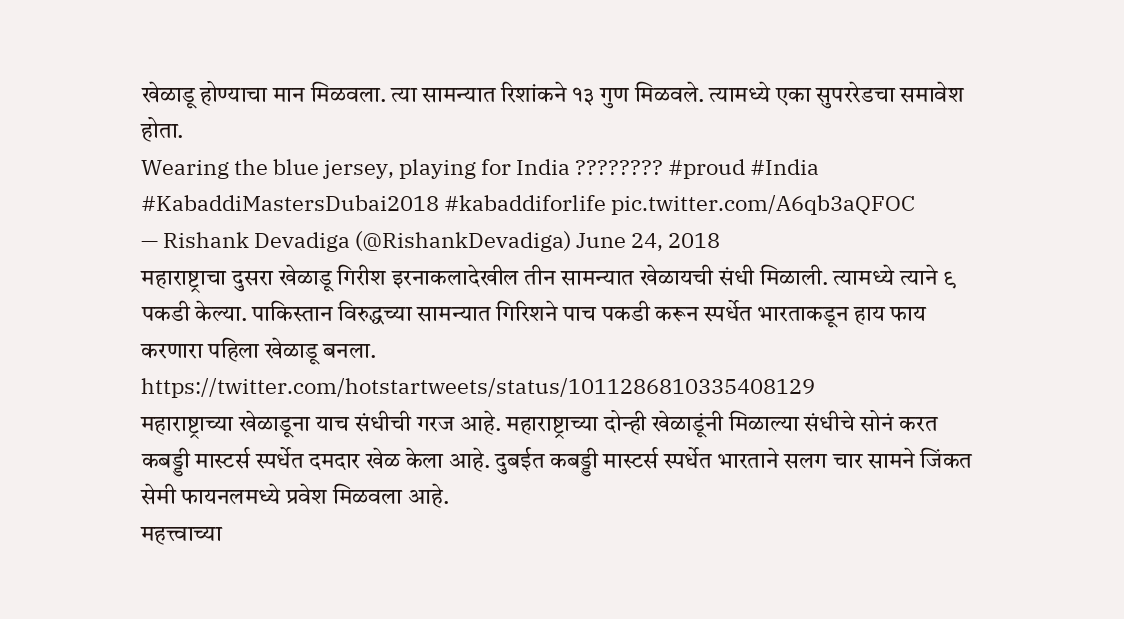खेळाडू होण्याचा मान मिळवला. त्या सामन्यात रिशांकने १३ गुण मिळवले. त्यामध्ये एका सुपररेडचा समावेश होता.
Wearing the blue jersey, playing for India ???????? #proud #India #KabaddiMastersDubai2018 #kabaddiforlife pic.twitter.com/A6qb3aQFOC
— Rishank Devadiga (@RishankDevadiga) June 24, 2018
महाराष्ट्राचा दुसरा खेळाडू गिरीश इरनाकलादेखील तीन सामन्यात खेळायची संधी मिळाली. त्यामध्ये त्याने ९ पकडी केल्या. पाकिस्तान विरुद्धच्या सामन्यात गिरिशने पाच पकडी करून स्पर्धेत भारताकडून हाय फाय करणारा पहिला खेळाडू बनला.
https://twitter.com/hotstartweets/status/1011286810335408129
महाराष्ट्राच्या खेळाडूना याच संधीची गरज आहे. महाराष्ट्राच्या दोन्ही खेळाडूंनी मिळाल्या संधीचे सोनं करत कबड्डी मास्टर्स स्पर्धेत दमदार खेळ केला आहे. दुबईत कबड्डी मास्टर्स स्पर्धेत भारताने सलग चार सामने जिंकत सेमी फायनलमध्ये प्रवेश मिळवला आहे.
महत्त्वाच्या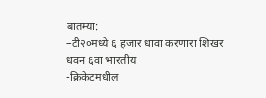बातम्या:
–टी२०मध्ये ६ हजार धावा करणारा शिखर धवन ६वा भारतीय
-क्रिकेटमधील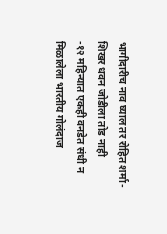भागीदारीच नाव घ्याल तर रोहित शर्मा-शिखर धवन जोडीला तोड नाही
-१२ महिन्यात एकही वनडेत संधी न मिळालेला भारतीय गोलंदाज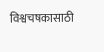विश्वचषकासाठी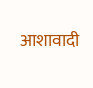आशावादी